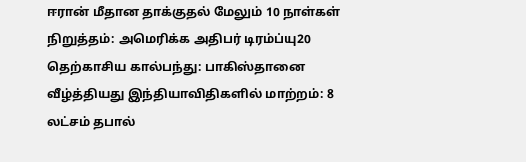ஈரான் மீதான தாக்குதல் மேலும் 10 நாள்கள் நிறுத்தம்: அமெரிக்க அதிபர் டிரம்ப்யு20 தெற்காசிய கால்பந்து: பாகிஸ்தானை வீழ்த்தியது இந்தியாவிதிகளில் மாற்றம்: 8 லட்சம் தபால்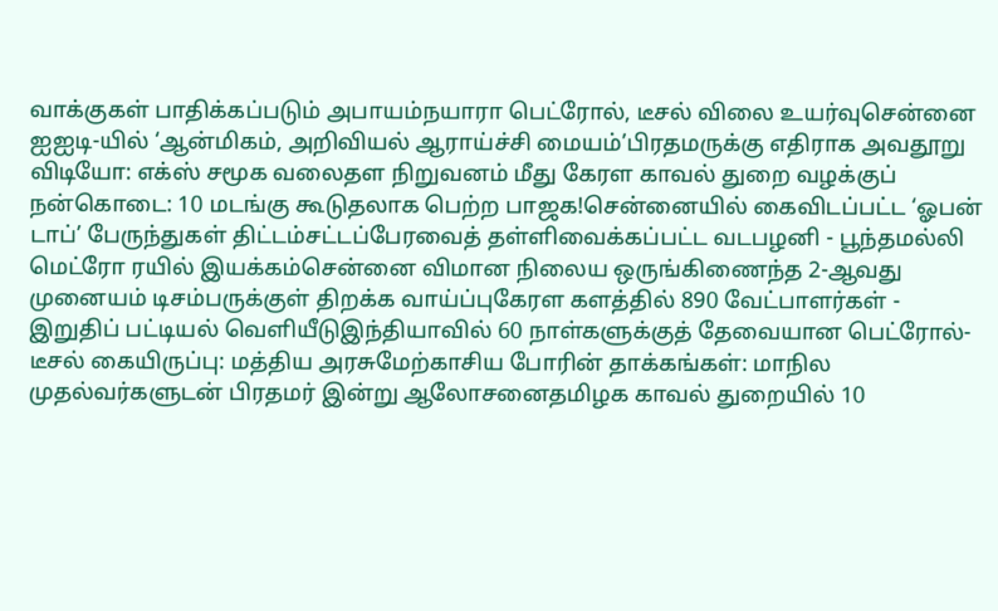வாக்குகள் பாதிக்கப்படும் அபாயம்நயாரா பெட்ரோல், டீசல் விலை உயர்வுசென்னை ஐஐடி-யில் ‘ஆன்மிகம், அறிவியல் ஆராய்ச்சி மையம்’பிரதமருக்கு எதிராக அவதூறு விடியோ: எக்ஸ் சமூக வலைதள நிறுவனம் மீது கேரள காவல் துறை வழக்குப் நன்கொடை: 10 மடங்கு கூடுதலாக பெற்ற பாஜக!சென்னையில் கைவிடப்பட்ட ‘ஓபன் டாப்’ பேருந்துகள் திட்டம்சட்டப்பேரவைத் தள்ளிவைக்கப்பட்ட வடபழனி - பூந்தமல்லி மெட்ரோ ரயில் இயக்கம்சென்னை விமான நிலைய ஒருங்கிணைந்த 2-ஆவது முனையம் டிசம்பருக்குள் திறக்க வாய்ப்புகேரள களத்தில் 890 வேட்பாளர்கள் - இறுதிப் பட்டியல் வெளியீடுஇந்தியாவில் 60 நாள்களுக்குத் தேவையான பெட்ரோல்-டீசல் கையிருப்பு: மத்திய அரசுமேற்காசிய போரின் தாக்கங்கள்: மாநில முதல்வர்களுடன் பிரதமர் இன்று ஆலோசனைதமிழக காவல் துறையில் 10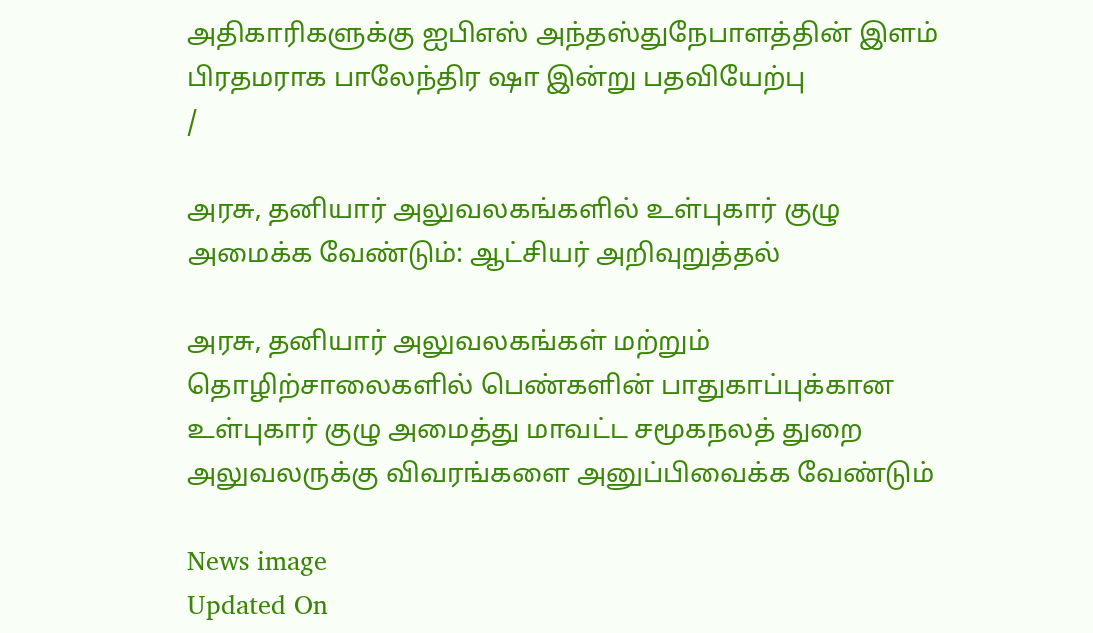அதிகாரிகளுக்கு ஐபிஎஸ் அந்தஸ்துநேபாளத்தின் இளம் பிரதமராக பாலேந்திர ஷா இன்று பதவியேற்பு
/

அரசு, தனியார் அலுவலகங்களில் உள்புகார் குழு அமைக்க வேண்டும்: ஆட்சியர் அறிவுறுத்தல்

அரசு, தனியார் அலுவலகங்கள் மற்றும் தொழிற்சாலைகளில் பெண்களின் பாதுகாப்புக்கான உள்புகார் குழு அமைத்து மாவட்ட சமூகநலத் துறை அலுவலருக்கு விவரங்களை அனுப்பிவைக்க வேண்டும்

News image
Updated On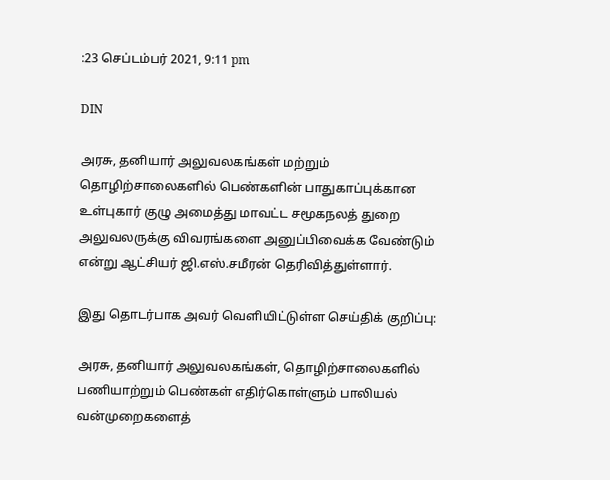:23 செப்டம்பர் 2021, 9:11 pm

DIN

அரசு, தனியார் அலுவலகங்கள் மற்றும் தொழிற்சாலைகளில் பெண்களின் பாதுகாப்புக்கான உள்புகார் குழு அமைத்து மாவட்ட சமூகநலத் துறை அலுவலருக்கு விவரங்களை அனுப்பிவைக்க வேண்டும் என்று ஆட்சியர் ஜி.எஸ்.சமீரன் தெரிவித்துள்ளார்.

இது தொடர்பாக அவர் வெளியிட்டுள்ள செய்திக் குறிப்பு:

அரசு, தனியார் அலுவலகங்கள், தொழிற்சாலைகளில் பணியாற்றும் பெண்கள் எதிர்கொள்ளும் பாலியல் வன்முறைகளைத்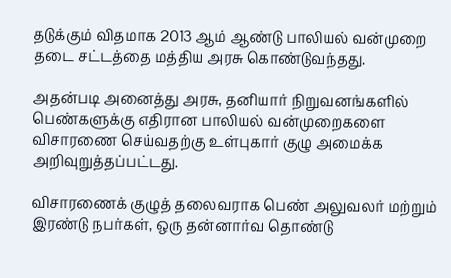தடுக்கும் விதமாக 2013 ஆம் ஆண்டு பாலியல் வன்முறை தடை சட்டத்தை மத்திய அரசு கொண்டுவந்தது.

அதன்படி அனைத்து அரசு, தனியார் நிறுவனங்களில் பெண்களுக்கு எதிரான பாலியல் வன்முறைகளை விசாரணை செய்வதற்கு உள்புகார் குழு அமைக்க அறிவுறுத்தப்பட்டது.

விசாரணைக் குழுத் தலைவராக பெண் அலுவலர் மற்றும் இரண்டு நபர்கள், ஒரு தன்னார்வ தொண்டு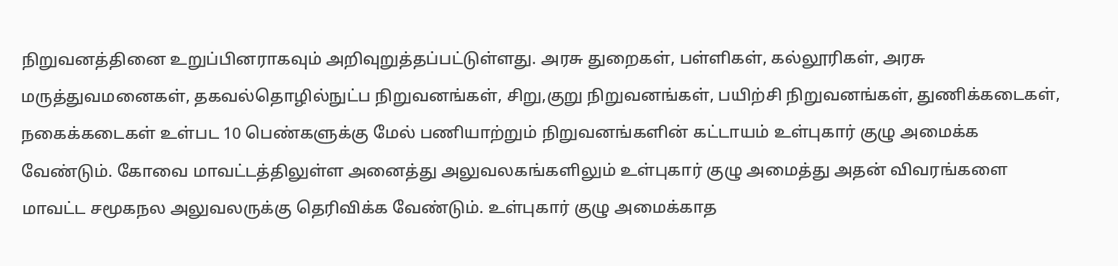நிறுவனத்தினை உறுப்பினராகவும் அறிவுறுத்தப்பட்டுள்ளது. அரசு துறைகள், பள்ளிகள், கல்லூரிகள், அரசு மருத்துவமனைகள், தகவல்தொழில்நுட்ப நிறுவனங்கள், சிறு,குறு நிறுவனங்கள், பயிற்சி நிறுவனங்கள், துணிக்கடைகள், நகைக்கடைகள் உள்பட 10 பெண்களுக்கு மேல் பணியாற்றும் நிறுவனங்களின் கட்டாயம் உள்புகார் குழு அமைக்க வேண்டும். கோவை மாவட்டத்திலுள்ள அனைத்து அலுவலகங்களிலும் உள்புகார் குழு அமைத்து அதன் விவரங்களை மாவட்ட சமூகநல அலுவலருக்கு தெரிவிக்க வேண்டும். உள்புகார் குழு அமைக்காத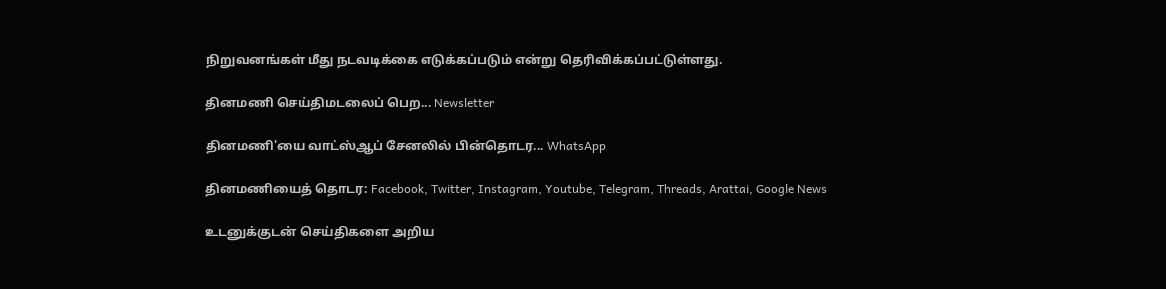நிறுவனங்கள் மீது நடவடிக்கை எடுக்கப்படும் என்று தெரிவிக்கப்பட்டுள்ளது.

தினமணி செய்திமடலைப் பெற... Newsletter

தினமணி'யை வாட்ஸ்ஆப் சேனலில் பின்தொடர... WhatsApp

தினமணியைத் தொடர: Facebook, Twitter, Instagram, Youtube, Telegram, Threads, Arattai, Google News

உடனுக்குடன் செய்திகளை அறிய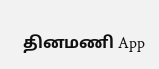தினமணி App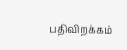பதிவிறக்கம்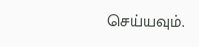செய்யவும்.